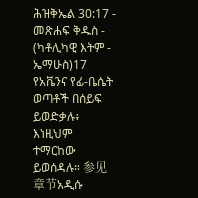ሕዝቅኤል 30:17 - መጽሐፍ ቅዱስ - (ካቶሊካዊ እትም - ኤማሁስ)17 የአቬንና የፊ-ቤሴት ወጣቶች በሰይፍ ይወድቃሉ፥ እነዚህም ተማርከው ይወሰዳሉ። 参见章节አዲሱ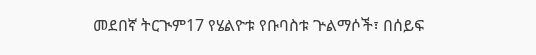መደበኛ ትርጒም17 የሄልዮቱ የቡባስቱ ጕልማሶች፣ በሰይፍ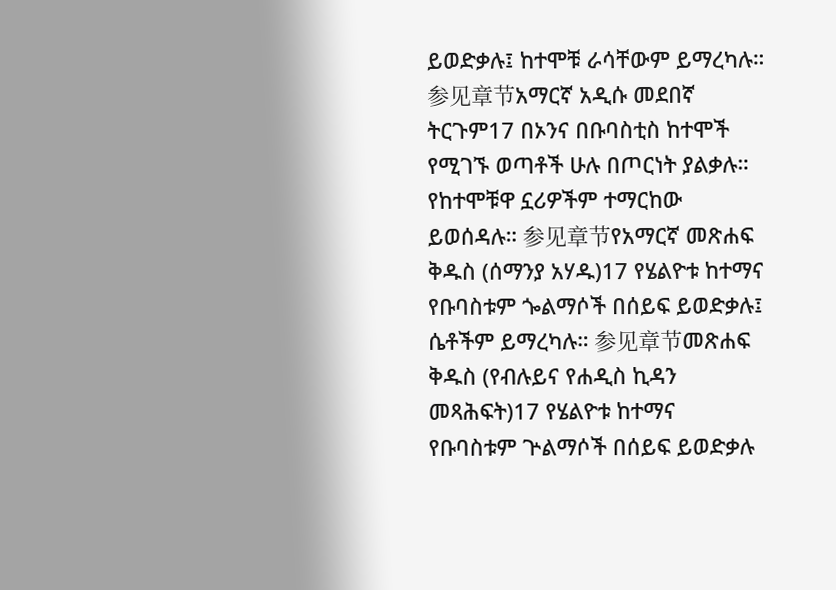ይወድቃሉ፤ ከተሞቹ ራሳቸውም ይማረካሉ። 参见章节አማርኛ አዲሱ መደበኛ ትርጉም17 በኦንና በቡባስቲስ ከተሞች የሚገኙ ወጣቶች ሁሉ በጦርነት ያልቃሉ። የከተሞቹዋ ኗሪዎችም ተማርከው ይወሰዳሉ። 参见章节የአማርኛ መጽሐፍ ቅዱስ (ሰማንያ አሃዱ)17 የሄልዮቱ ከተማና የቡባስቱም ጐልማሶች በሰይፍ ይወድቃሉ፤ ሴቶችም ይማረካሉ። 参见章节መጽሐፍ ቅዱስ (የብሉይና የሐዲስ ኪዳን መጻሕፍት)17 የሄልዮቱ ከተማና የቡባስቱም ጕልማሶች በሰይፍ ይወድቃሉ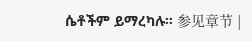ሴቶችም ይማረካሉ። 参见章节 |